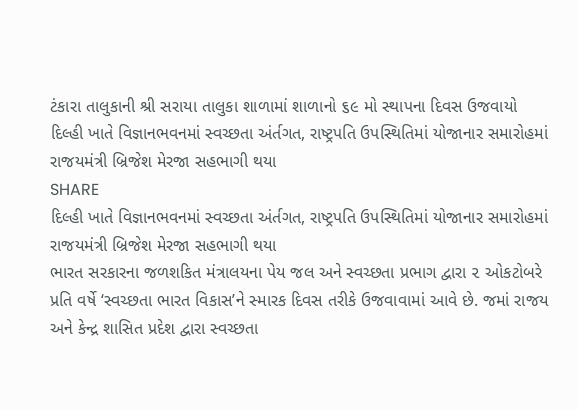ટંકારા તાલુકાની શ્રી સરાયા તાલુકા શાળામાં શાળાનો ૬૯ મો સ્થાપના દિવસ ઉજવાયો
દિલ્હી ખાતે વિજ્ઞાનભવનમાં સ્વચ્છતા અંર્તગત, રાષ્ટ્રપતિ ઉપસ્થિતિમાં યોજાનાર સમારોહમાં રાજયમંત્રી બ્રિજેશ મેરજા સહભાગી થયા
SHARE
દિલ્હી ખાતે વિજ્ઞાનભવનમાં સ્વચ્છતા અંર્તગત, રાષ્ટ્રપતિ ઉપસ્થિતિમાં યોજાનાર સમારોહમાં રાજયમંત્રી બ્રિજેશ મેરજા સહભાગી થયા
ભારત સરકારના જળશકિત મંત્રાલયના પેય જલ અને સ્વચ્છતા પ્રભાગ દ્વારા ૨ ઓકટોબરે પ્રતિ વર્ષે ‘સ્વચ્છતા ભારત વિકાસ’ને સ્મારક દિવસ તરીકે ઉજવાવામાં આવે છે. જમાં રાજય અને કેન્દ્ર શાસિત પ્રદેશ દ્વારા સ્વચ્છતા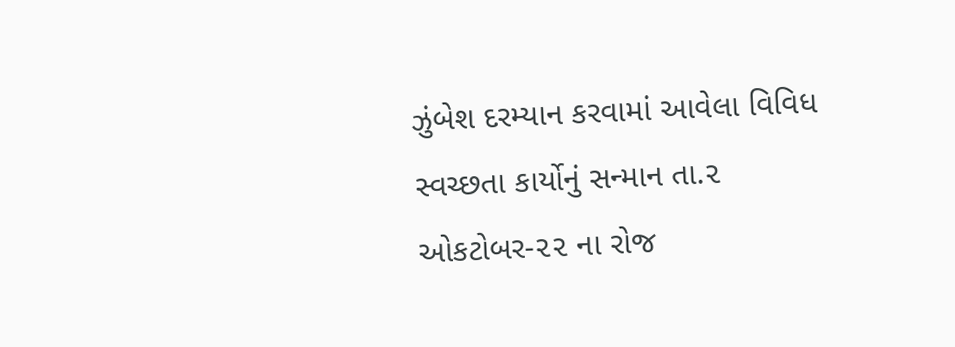ઝુંબેશ દરમ્યાન કરવામાં આવેલા વિવિધ સ્વચ્છતા કાર્યોનું સન્માન તા.૨ ઓકટોબર-૨૨ ના રોજ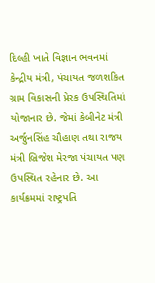દિલ્હી ખાતે વિજ્ઞાન ભવનમાં કેન્દ્રીય મંત્રી, પંચાયત જળશકિત ગ્રામ વિકાસની પ્રેરક ઉપસ્થિતિમાં યોજાનાર છે. જેમાં કેબીનેટ મંત્રી અર્જુનસિંહ ચૌહાણ તથા રાજય મંત્રી બ્રિજેશ મેરજા પંચાયત પણ ઉપસ્થિત રહેનાર છે. આ કાર્યક્રમમાં રાષ્ટ્રપતિ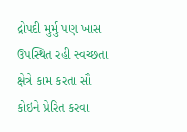દ્રોપદી મુર્મુ પણ ખાસ ઉપસ્થિત રહી સ્વચ્છતા ક્ષેત્રે કામ કરતા સૌ કોઇને પ્રેરિત કરવા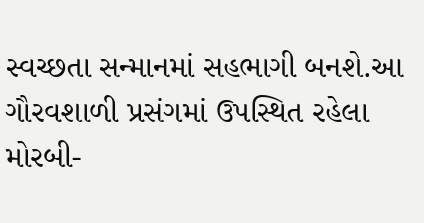સ્વચ્છતા સન્માનમાં સહભાગી બનશે.આ ગૌરવશાળી પ્રસંગમાં ઉપસ્થિત રહેલા મોરબી-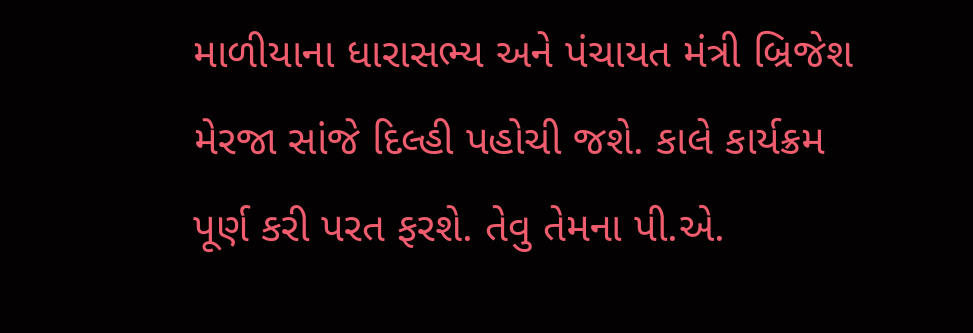માળીયાના ધારાસભ્ય અને પંચાયત મંત્રી બ્રિજેશ મેરજા સાંજે દિલ્હી પહોચી જશે. કાલે કાર્યક્રમ પૂર્ણ કરી પરત ફરશે. તેવુ તેમના પી.એ.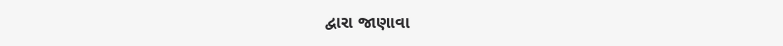દ્વારા જાણાવા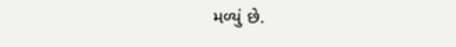મળ્યું છે.